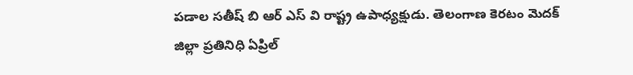పడాల సతీష్ బి ఆర్ ఎస్ వి రాష్ట్ర ఉపాధ్యక్షుడు. తెలంగాణ కెరటం మెదక్ జిల్లా ప్రతినిధి ఏప్రిల్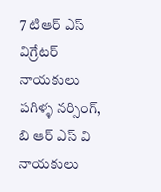7 టిఆర్ ఎస్ విగ్రేటర్ నాయకులు పగిళ్ళ నర్సింగ్, బి ఆర్ ఎస్ వి నాయకులు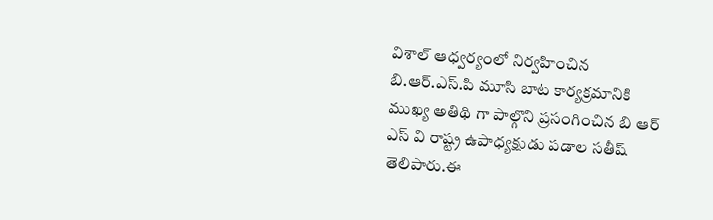విశాల్ ఆధ్వర్యంలో నిర్వహించిన బి.ఆర్.ఎస్.పి మూసి బాట కార్యక్రమానికి ముఖ్య అతిథి గా పాల్గొని ప్రసంగించిన బి ఆర్ ఎస్ వి రాష్ట్ర ఉపాధ్యక్షుడు పడాల సతీష్ తెలిపారు.ఈ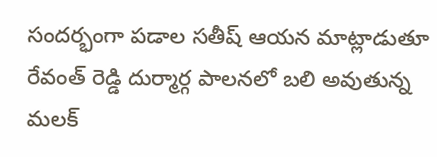సందర్భంగా పడాల సతీష్ ఆయన మాట్లాడుతూ రేవంత్ రెడ్డి దుర్మార్గ పాలనలో బలి అవుతున్న మలక్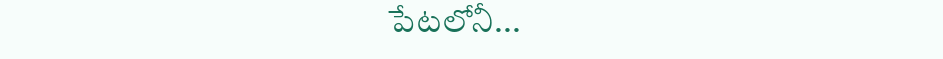పేటలోనీ...